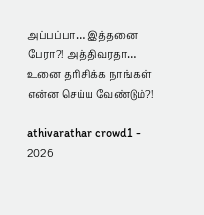அப்பப்பா… இத்தனை பேரா?! அத்திவரதா… உனை தரிசிக்க நாங்கள் என்ன செய்ய வேண்டும்?!

athivarathar crowd1 - 2026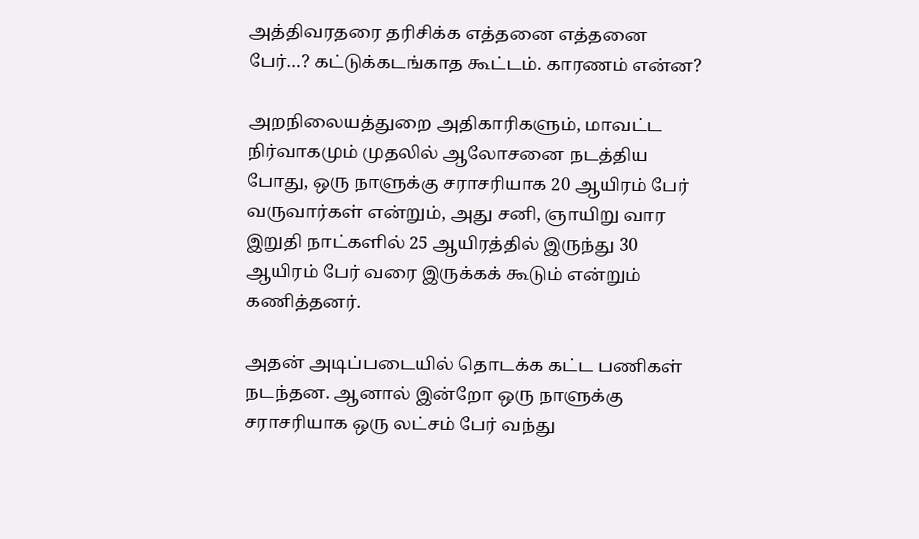அத்திவரதரை தரிசிக்க எத்தனை எத்தனை பேர்…? கட்டுக்கடங்காத கூட்டம். காரணம் என்ன?

அறநிலையத்துறை அதிகாரிகளும், மாவட்ட நிர்வாகமும் முதலில் ஆலோசனை நடத்திய போது, ஒரு நாளுக்கு சராசரியாக 20 ஆயிரம் பேர் வருவார்கள் என்றும், அது சனி, ஞாயிறு வார இறுதி நாட்களில் 25 ஆயிரத்தில் இருந்து 30 ஆயிரம் பேர் வரை இருக்கக் கூடும் என்றும் கணித்தனர்.

அதன் அடிப்படையில் தொடக்க கட்ட பணிகள் நடந்தன. ஆனால் இன்றோ ஒரு நாளுக்கு சராசரியாக ஒரு லட்சம் பேர் வந்து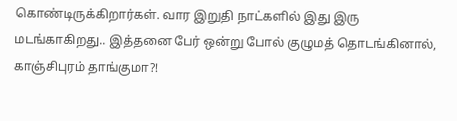கொண்டிருக்கிறார்கள். வார இறுதி நாட்களில் இது இரு மடங்காகிறது.. இத்தனை பேர் ஒன்று போல் குழுமத் தொடங்கினால், காஞ்சிபுரம் தாங்குமா?!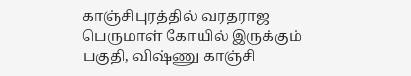காஞ்சிபுரத்தில் வரதராஜ பெருமாள் கோயில் இருக்கும் பகுதி, விஷ்ணு காஞ்சி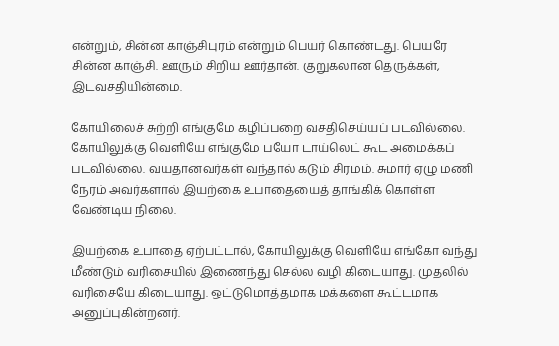என்றும், சின்ன காஞ்சிபுரம் என்றும் பெயர் கொண்டது. பெயரே சின்ன காஞ்சி. ஊரும் சிறிய ஊர்தான். குறுகலான தெருக்கள், இடவசதியின்மை.

கோயிலைச் சுற்றி எங்குமே கழிப்பறை வசதிசெய்யப் படவில்லை. கோயிலுக்கு வெளியே எங்குமே பயோ டாய்லெட் கூட அமைக்கப் படவில்லை. வயதானவர்கள் வந்தால் கடும் சிரமம். சுமார் ஏழு மணி நேரம் அவர்களால் இயற்கை உபாதையைத் தாங்கிக் கொள்ள வேண்டிய நிலை.

இயற்கை உபாதை ஏற்பட்டால், கோயிலுக்கு வெளியே எங்கோ வந்து மீண்டும் வரிசையில் இணைந்து செல்ல வழி கிடையாது. முதலில் வரிசையே கிடையாது. ஒட்டுமொத்தமாக மக்களை கூட்டமாக அனுப்புகின்றனர்.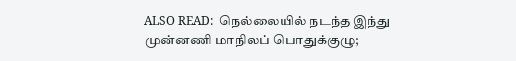ALSO READ:  நெல்லையில் நடந்த இந்து முன்னணி மாநிலப் பொதுக்குழு;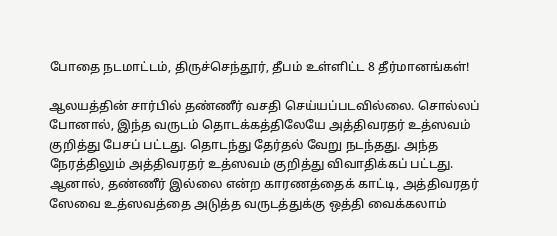போதை நடமாட்டம், திருச்செந்தூர், தீபம் உள்ளிட்ட 8 தீர்மானங்கள்!

ஆலயத்தின் சார்பில் தண்ணீர் வசதி செய்யப்படவில்லை. சொல்லப் போனால், இந்த வருடம் தொடக்கத்திலேயே அத்திவரதர் உத்ஸவம் குறித்து பேசப் பட்டது. தொடந்து தேர்தல் வேறு நடந்தது. அந்த நேரத்திலும் அத்திவரதர் உத்ஸவம் குறித்து விவாதிக்கப் பட்டது. ஆனால், தண்ணீர் இல்லை என்ற காரணத்தைக் காட்டி, அத்திவரதர் ஸேவை உத்ஸவத்தை அடுத்த வருடத்துக்கு ஒத்தி வைக்கலாம்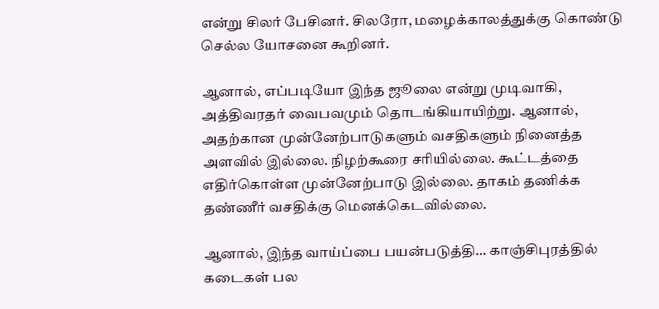என்று சிலர் பேசினர். சிலரோ, மழைக்காலத்துக்கு கொண்டு செல்ல யோசனை கூறினர்.

ஆனால், எப்படியோ இந்த ஜூலை என்று முடிவாகி, அத்திவரதர் வைபவமும் தொடங்கியாயிற்று. ஆனால், அதற்கான முன்னேற்பாடுகளும் வசதிகளும் நினைத்த அளவில் இல்லை. நிழற்கூரை சரியில்லை. கூட்டத்தை எதிர்கொள்ள முன்னேற்பாடு இல்லை. தாகம் தணிக்க தண்ணீர் வசதிக்கு மெனக்கெடவில்லை.

ஆனால், இந்த வாய்ப்பை பயன்படுத்தி… காஞ்சிபுரத்தில் கடைகள் பல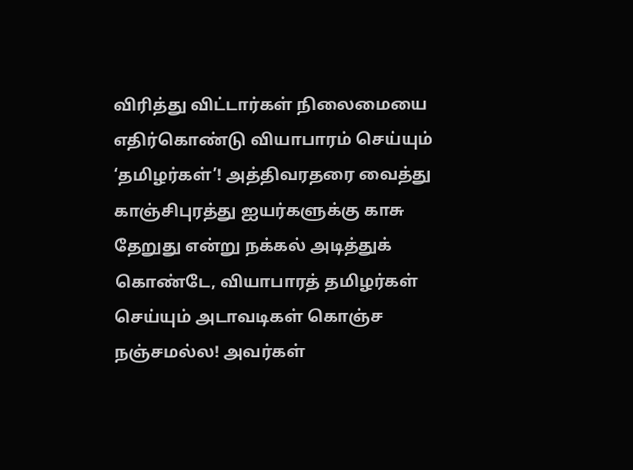விரித்து விட்டார்கள் நிலைமையை எதிர்கொண்டு வியாபாரம் செய்யும் ‘தமிழர்கள்’! அத்திவரதரை வைத்து காஞ்சிபுரத்து ஐயர்களுக்கு காசு தேறுது என்று நக்கல் அடித்துக் கொண்டே, வியாபாரத் தமிழர்கள் செய்யும் அடாவடிகள் கொஞ்ச நஞ்சமல்ல! அவர்கள்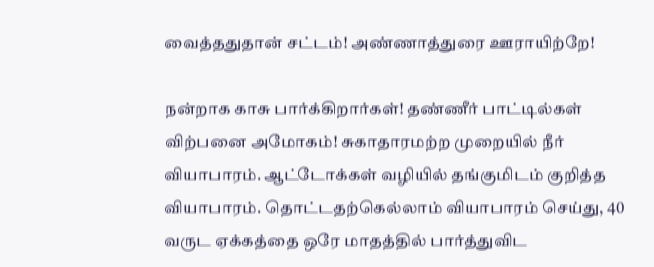வைத்ததுதான் சட்டம்! அண்ணாத்துரை ஊராயிற்றே!

நன்றாக காசு பார்க்கிறார்கள்! தண்ணீர் பாட்டில்கள் விற்பனை அமோகம்! சுகாதாரமற்ற முறையில் நீர் வியாபாரம். ஆட்டோக்கள் வழியில் தங்குமிடம் குறித்த வியாபாரம். தொட்டதற்கெல்லாம் வியாபாரம் செய்து, 40 வருட ஏக்கத்தை ஒரே மாதத்தில் பார்த்துவிட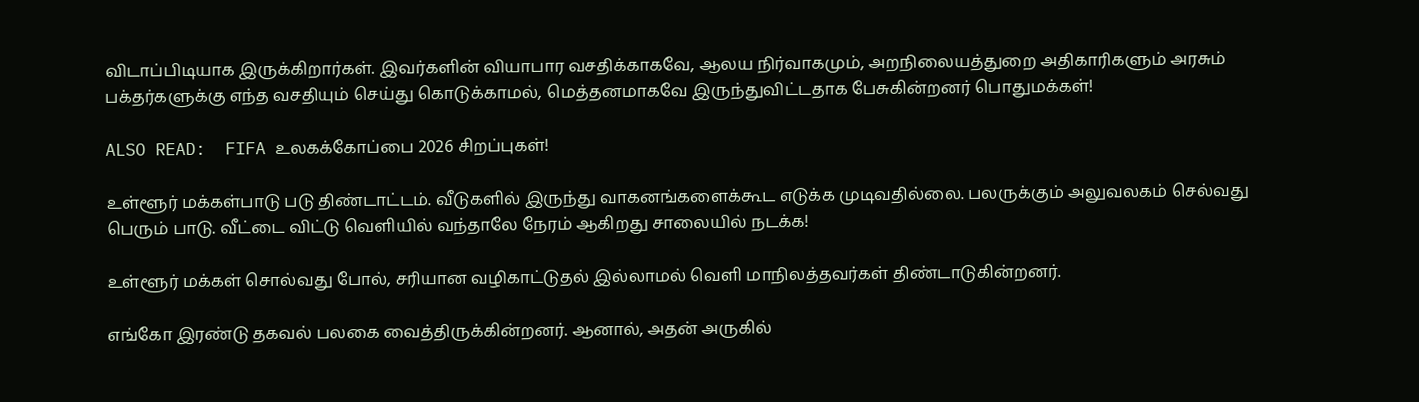விடாப்பிடியாக இருக்கிறார்கள். இவர்களின் வியாபார வசதிக்காகவே, ஆலய நிர்வாகமும், அறநிலையத்துறை அதிகாரிகளும் அரசும் பக்தர்களுக்கு எந்த வசதியும் செய்து கொடுக்காமல், மெத்தனமாகவே இருந்துவிட்டதாக பேசுகின்றனர் பொதுமக்கள்!

ALSO READ:  FIFA உலகக்கோப்பை 2026 சிறப்புகள்!

உள்ளூர் மக்கள்பாடு படு திண்டாட்டம். வீடுகளில் இருந்து வாகனங்களைக்கூட எடுக்க முடிவதில்லை. பலருக்கும் அலுவலகம் செல்வது பெரும் பாடு. வீட்டை விட்டு வெளியில் வந்தாலே நேரம் ஆகிறது சாலையில் நடக்க!

உள்ளூர் மக்கள் சொல்வது போல், சரியான வழிகாட்டுதல் இல்லாமல் வெளி மாநிலத்தவர்கள் திண்டாடுகின்றனர்.

எங்கோ இரண்டு தகவல் பலகை வைத்திருக்கின்றனர். ஆனால், அதன் அருகில்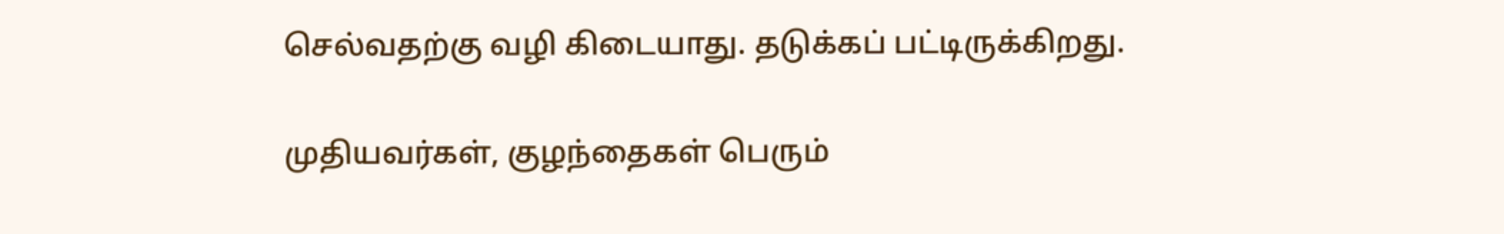செல்வதற்கு வழி கிடையாது. தடுக்கப் பட்டிருக்கிறது.

முதியவர்கள், குழந்தைகள் பெரும்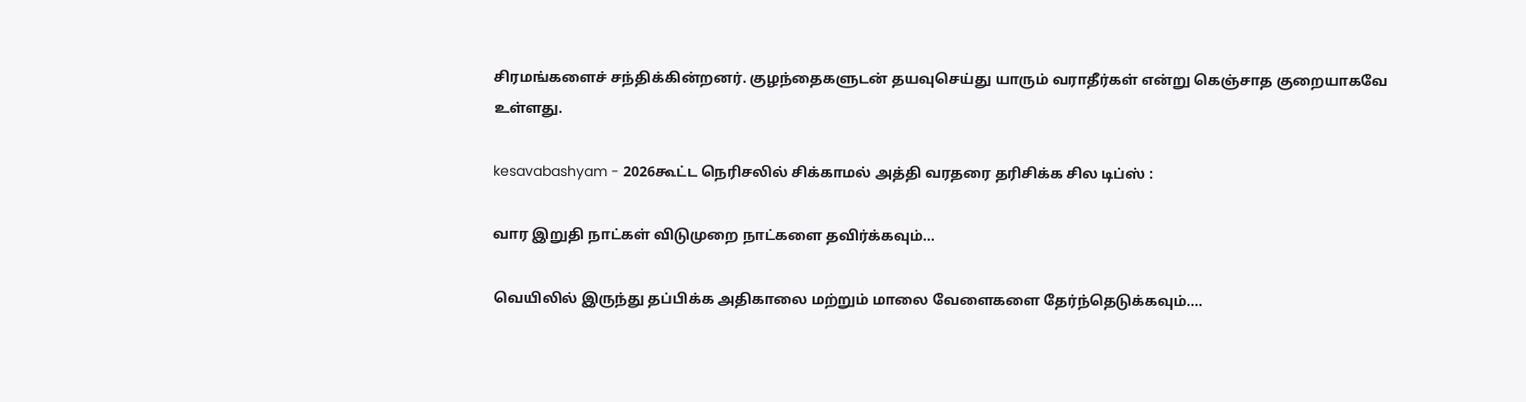சிரமங்களைச் சந்திக்கின்றனர். குழந்தைகளுடன் தயவுசெய்து யாரும் வராதீர்கள் என்று கெஞ்சாத குறையாகவே உள்ளது.

kesavabashyam - 2026கூட்ட நெரிசலில் சிக்காமல் அத்தி வரதரை தரிசிக்க சில டிப்ஸ் :

வார இறுதி நாட்கள் விடுமுறை நாட்களை தவிர்க்கவும்…

வெயிலில் இருந்து தப்பிக்க அதிகாலை மற்றும் மாலை வேளைகளை தேர்ந்தெடுக்கவும்….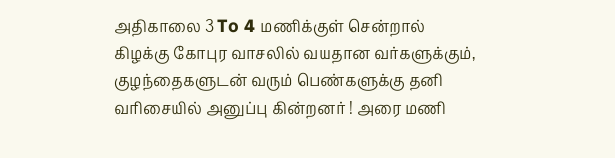அதிகாலை 3 To 4 மணிக்குள் சென்றால் கிழக்கு கோபுர வாசலில் வயதான வர்களுக்கும், குழந்தைகளுடன் வரும் பெண்களுக்கு தனி வரிசையில் அனுப்பு கின்றனர் ! அரை மணி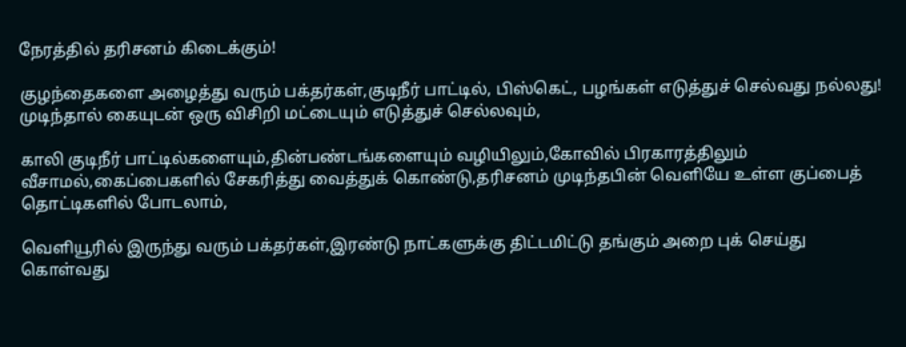நேரத்தில் தரிசனம் கிடைக்கும்!

குழந்தைகளை அழைத்து வரும் பக்தர்கள்,குடிநீர் பாட்டில், பிஸ்கெட், பழங்கள் எடுத்துச் செல்வது நல்லது! முடிந்தால் கையுடன் ஒரு விசிறி மட்டையும் எடுத்துச் செல்லவும்,

காலி குடிநீர் பாட்டில்களையும்,தின்பண்டங்களையும் வழியிலும்,கோவில் பிரகாரத்திலும் வீசாமல்,கைப்பைகளில் சேகரித்து வைத்துக் கொண்டு,தரிசனம் முடிந்தபின் வெளியே உள்ள குப்பைத் தொட்டிகளில் போடலாம்,

வெளியூரில் இருந்து வரும் பக்தர்கள்,இரண்டு நாட்களுக்கு திட்டமிட்டு தங்கும் அறை புக் செய்து கொள்வது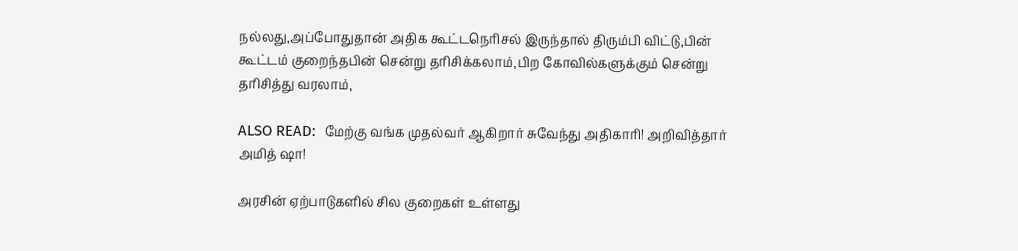நல்லது,அப்போதுதான் அதிக கூட்டநெரிசல் இருந்தால் திரும்பி விட்டு,பின் கூட்டம் குறைந்தபின் சென்று தரிசிக்கலாம்,பிற கோவில்களுக்கும் சென்று தரிசித்து வரலாம்,

ALSO READ:  மேற்கு வங்க முதல்வர் ஆகிறார் சுவேந்து அதிகாரி! அறிவித்தார் அமித் ஷா!

அரசின் ஏற்பாடுகளில் சில குறைகள் உள்ளது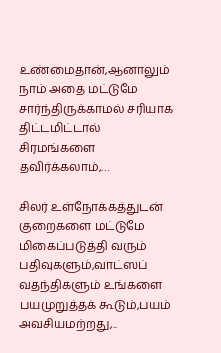உண்மைதான்,ஆனாலும் நாம் அதை மட்டுமே சார்ந்திருக்காமல் சரியாக திட்டமிட்டால் சிரமங்களை தவிர்க்கலாம்,…

சிலர் உள்நோக்கத்துடன் குறைகளை மட்டுமே மிகைப்படுத்தி வரும் பதிவுகளும்,வாட்ஸப் வதந்திகளும் உங்களை பயமுறுத்தக் கூடும்,பயம் அவசியமற்றது,..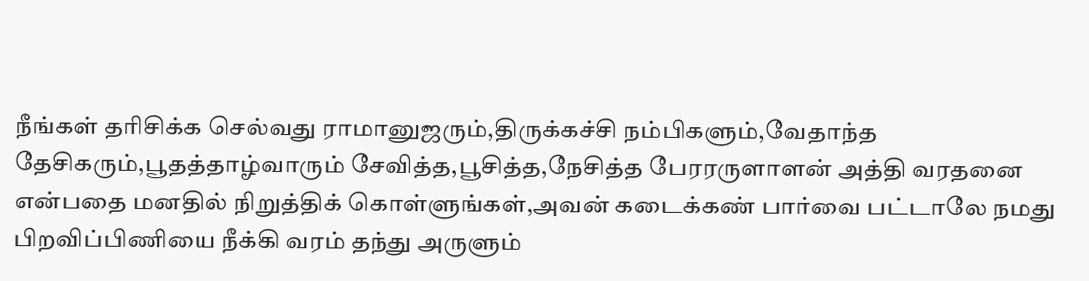நீங்கள் தரிசிக்க செல்வது ராமானுஜரும்,திருக்கச்சி நம்பிகளும்,வேதாந்த தேசிகரும்,பூதத்தாழ்வாரும் சேவித்த,பூசித்த,நேசித்த பேரரருளாளன் அத்தி வரதனை என்பதை மனதில் நிறுத்திக் கொள்ளுங்கள்,அவன் கடைக்கண் பார்வை பட்டாலே நமது பிறவிப்பிணியை நீக்கி வரம் தந்து அருளும்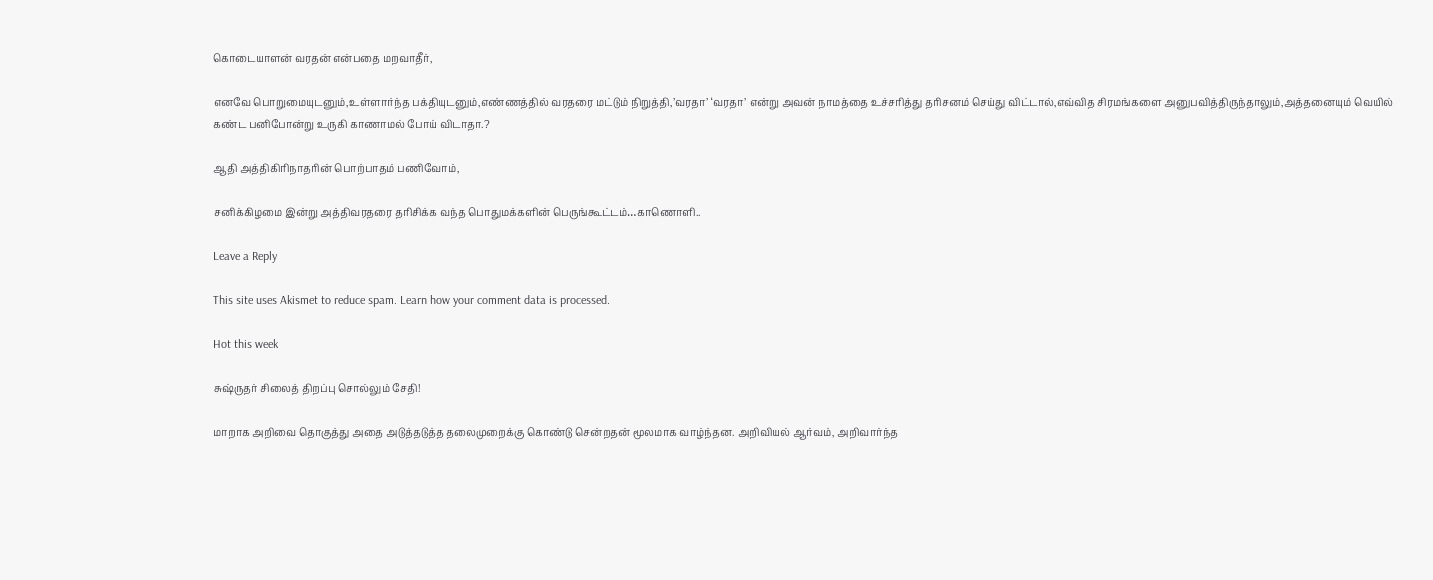கொடையாளன் வரதன் என்பதை மறவாதீர்,

எனவே பொறுமையுடனும்,உள்ளார்ந்த பக்தியுடனும்,எண்ணத்தில் வரதரை மட்டும் நிறுத்தி,’வரதா’ ‘வரதா’ என்று அவன் நாமத்தை உச்சரித்து தரிசனம் செய்து விட்டால்,எவ்வித சிரமங்களை அனுபவித்திருந்தாலும்,அத்தனையும் வெயில் கண்ட பனிபோன்று உருகி காணாமல் போய் விடாதா.?

ஆதி அத்திகிரிநாதரின் பொற்பாதம் பணிவோம்,

சனிக்கிழமை இன்று அத்திவரதரை தரிசிக்க வந்த பொதுமக்களின் பெருங்கூட்டம்…காணொளி..

Leave a Reply

This site uses Akismet to reduce spam. Learn how your comment data is processed.

Hot this week

சுஷ்ருதர் சிலைத் திறப்பு சொல்லும் சேதி!

மாறாக அறிவை தொகுத்து அதை அடுத்தடுத்த தலைமுறைக்கு கொண்டு சென்றதன் மூலமாக வாழ்ந்தன. அறிவியல் ஆர்வம், அறிவார்ந்த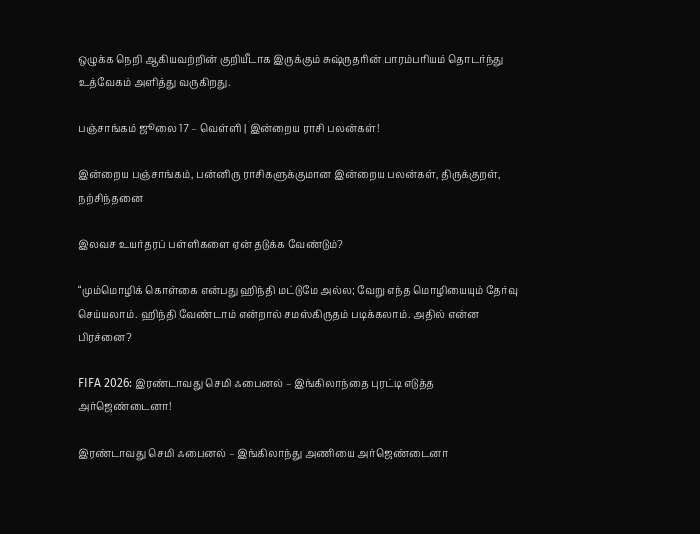ஒழுக்க நெறி ஆகியவற்றின் குறியீடாக இருக்கும் சுஷ்ருதரின் பாரம்பரியம் தொடர்ந்து உத்வேகம் அளித்து வருகிறது.

பஞ்சாங்கம் ஜூலை 17 – வெள்ளி | இன்றைய ராசி பலன்கள்!

இன்றைய பஞ்சாங்கம், பன்னிரு ராசிகளுக்குமான இன்றைய பலன்கள், திருக்குறள், நற்சிந்தனை

இலவச உயர்தரப் பள்ளிகளை ஏன் தடுக்க வேண்டும்?

“மும்மொழிக் கொள்கை என்பது ஹிந்தி மட்டுமே அல்ல; வேறு எந்த மொழியையும் தேர்வு செய்யலாம். ஹிந்தி வேண்டாம் என்றால் சமஸ்கிருதம் படிக்கலாம். அதில் என்ன பிரச்னை?

FIFA 2026: இரண்டாவது செமி ஃபைனல் – இங்கிலாந்தை புரட்டி எடுத்த அர்ஜெண்டைனா!

இரண்டாவது செமி ஃபைனல் – இங்கிலாந்து அணியை அர்ஜெண்டைனா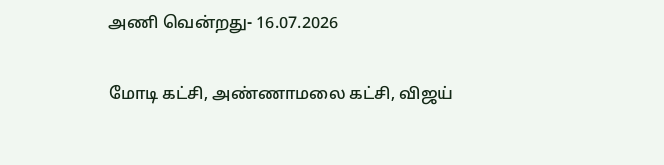அணி வென்றது- 16.07.2026

மோடி கட்சி, அண்ணாமலை கட்சி, விஜய்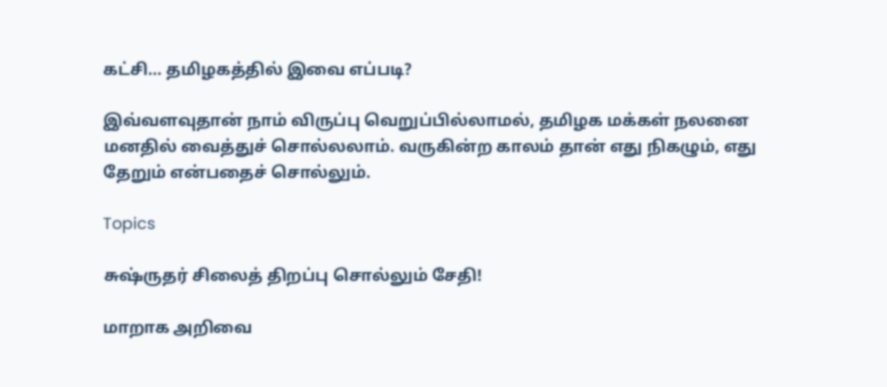கட்சி… தமிழகத்தில் இவை எப்படி?

இவ்வளவுதான் நாம் விருப்பு வெறுப்பில்லாமல், தமிழக மக்கள் நலனை மனதில் வைத்துச் சொல்லலாம். வருகின்ற காலம் தான் எது நிகழும், எது தேறும் என்பதைச் சொல்லும்.

Topics

சுஷ்ருதர் சிலைத் திறப்பு சொல்லும் சேதி!

மாறாக அறிவை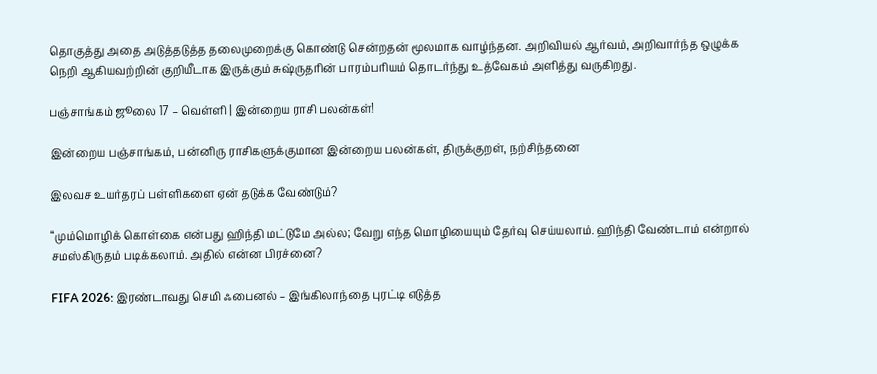தொகுத்து அதை அடுத்தடுத்த தலைமுறைக்கு கொண்டு சென்றதன் மூலமாக வாழ்ந்தன. அறிவியல் ஆர்வம், அறிவார்ந்த ஒழுக்க நெறி ஆகியவற்றின் குறியீடாக இருக்கும் சுஷ்ருதரின் பாரம்பரியம் தொடர்ந்து உத்வேகம் அளித்து வருகிறது.

பஞ்சாங்கம் ஜூலை 17 – வெள்ளி | இன்றைய ராசி பலன்கள்!

இன்றைய பஞ்சாங்கம், பன்னிரு ராசிகளுக்குமான இன்றைய பலன்கள், திருக்குறள், நற்சிந்தனை

இலவச உயர்தரப் பள்ளிகளை ஏன் தடுக்க வேண்டும்?

“மும்மொழிக் கொள்கை என்பது ஹிந்தி மட்டுமே அல்ல; வேறு எந்த மொழியையும் தேர்வு செய்யலாம். ஹிந்தி வேண்டாம் என்றால் சமஸ்கிருதம் படிக்கலாம். அதில் என்ன பிரச்னை?

FIFA 2026: இரண்டாவது செமி ஃபைனல் – இங்கிலாந்தை புரட்டி எடுத்த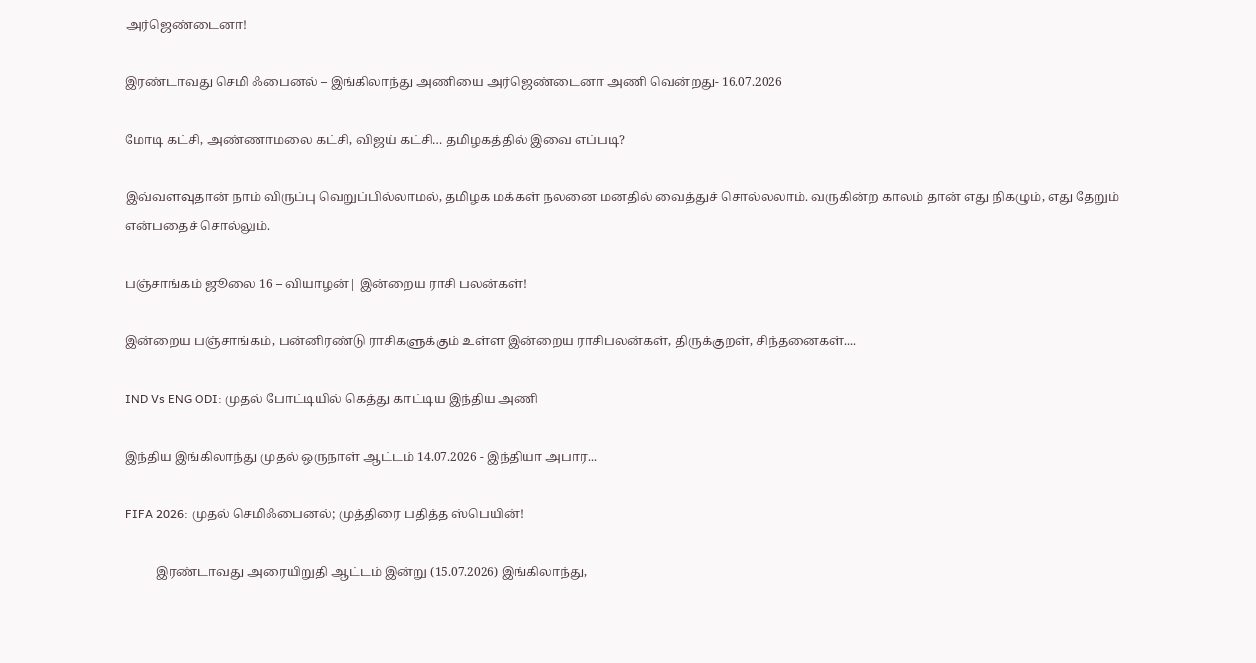அர்ஜெண்டைனா!

இரண்டாவது செமி ஃபைனல் – இங்கிலாந்து அணியை அர்ஜெண்டைனா அணி வென்றது- 16.07.2026

மோடி கட்சி, அண்ணாமலை கட்சி, விஜய் கட்சி… தமிழகத்தில் இவை எப்படி?

இவ்வளவுதான் நாம் விருப்பு வெறுப்பில்லாமல், தமிழக மக்கள் நலனை மனதில் வைத்துச் சொல்லலாம். வருகின்ற காலம் தான் எது நிகழும், எது தேறும் என்பதைச் சொல்லும்.

பஞ்சாங்கம் ஜூலை 16 – வியாழன்| இன்றைய ராசி பலன்கள்!

இன்றைய பஞ்சாங்கம், பன்னிரண்டு ராசிகளுக்கும் உள்ள இன்றைய ராசிபலன்கள், திருக்குறள், சிந்தனைகள்....

IND Vs ENG ODI: முதல் போட்டியில் கெத்து காட்டிய இந்திய அணி

இந்திய இங்கிலாந்து முதல் ஒருநாள் ஆட்டம் 14.07.2026 - இந்தியா அபார...

FIFA 2026: முதல் செமிஃபைனல்; முத்திரை பதித்த ஸ்பெயின்!

          இரண்டாவது அரையிறுதி ஆட்டம் இன்று (15.07.2026) இங்கிலாந்து,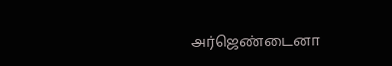அர்ஜெண்டைனா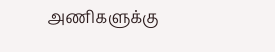அணிகளுக்கு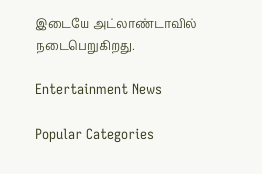இடையே அட்லாண்டாவில் நடைபெறுகிறது.

Entertainment News

Popular Categories